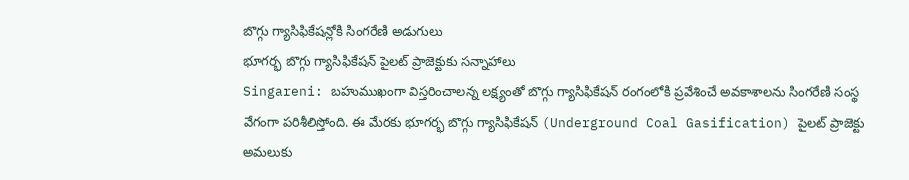బొగ్గు గ్యాసిఫికేషన్లోకి సింగరేణి అడుగులు
భూగర్భ బొగ్గు గ్యాసిఫికేషన్ పైలట్ ప్రాజెక్టుకు సన్నాహాలు
Singareni: బహుముఖంగా విస్తరించాలన్న లక్ష్యంతో బొగ్గు గ్యాసిఫికేషన్ రంగంలోకి ప్రవేశించే అవకాశాలను సింగరేణి సంస్థ వేగంగా పరిశీలిస్తోంది. ఈ మేరకు భూగర్భ బొగ్గు గ్యాసిఫికేషన్ (Underground Coal Gasification) పైలట్ ప్రాజెక్టు అమలుకు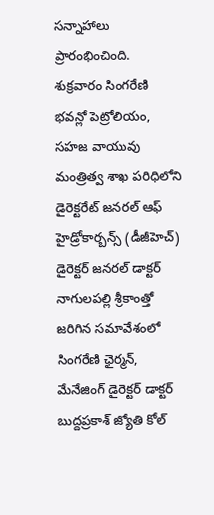సన్నాహాలు ప్రారంభించింది.
శుక్రవారం సింగరేణి భవన్లో పెట్రోలియం, సహజ వాయువు మంత్రిత్వ శాఖ పరిధిలోని డైరెక్టరేట్ జనరల్ ఆఫ్ హైడ్రోకార్బన్స్ (డీజీహెచ్) డైరెక్టర్ జనరల్ డాక్టర్ నాగులపల్లి శ్రీకాంత్తో జరిగిన సమావేశంలో సింగరేణి ఛైర్మన్, మేనేజింగ్ డైరెక్టర్ డాక్టర్ బుద్దప్రకాశ్ జ్యోతి కోల్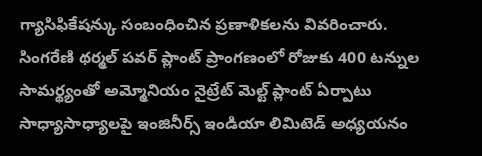గ్యాసిఫికేషన్కు సంబంధించిన ప్రణాళికలను వివరించారు.
సింగరేణి థర్మల్ పవర్ ప్లాంట్ ప్రాంగణంలో రోజుకు 400 టన్నుల సామర్థ్యంతో అమ్మోనియం నైట్రేట్ మెల్ట్ ప్లాంట్ ఏర్పాటు సాధ్యాసాధ్యాలపై ఇంజినీర్స్ ఇండియా లిమిటెడ్ అధ్యయనం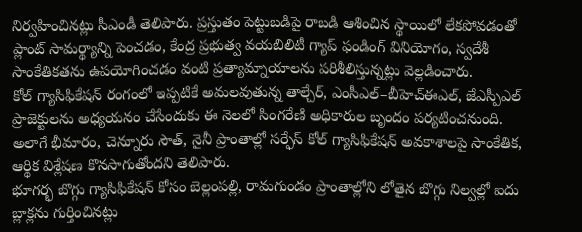నిర్వహించినట్లు సీఎండీ తెలిపారు. ప్రస్తుతం పెట్టుబడిపై రాబడి ఆశించిన స్థాయిలో లేకపోవడంతో ప్లాంట్ సామర్థ్యాన్ని పెంచడం, కేంద్ర ప్రభుత్వ వయబిలిటీ గ్యాప్ ఫండింగ్ వినియోగం, స్వదేశీ సాంకేతికతను ఉపయోగించడం వంటి ప్రత్యామ్నాయాలను పరిశీలిస్తున్నట్లు వెల్లడించారు.
కోల్ గ్యాసిఫికేషన్ రంగంలో ఇప్పటికే అమలవుతున్న తాల్చేర్, ఎంసీఎల్–బీహెచ్ఈఎల్, జేఎస్పీఎల్ ప్రాజెక్టులను అధ్యయనం చేసేందుకు ఈ నెలలో సింగరేణి అధికారుల బృందం పర్యటించనుంది. అలాగే భీమారం, చెన్నూరు సౌత్, నైనీ ప్రాంతాల్లో సర్ఫేస్ కోల్ గ్యాసిఫికేషన్ అవకాశాలపై సాంకేతిక, ఆర్థిక విశ్లేషణ కొనసాగుతోందని తెలిపారు.
భూగర్భ బొగ్గు గ్యాసిఫికేషన్ కోసం బెల్లంపల్లి, రామగుండం ప్రాంతాల్లోని లోతైన బొగ్గు నిల్వల్లో ఐదు బ్లాక్లను గుర్తించినట్లు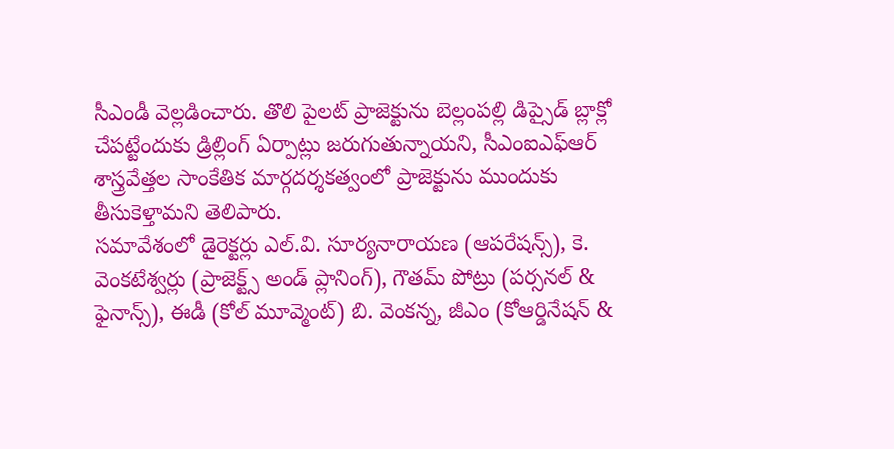సీఎండీ వెల్లడించారు. తొలి పైలట్ ప్రాజెక్టును బెల్లంపల్లి డిప్సైడ్ బ్లాక్లో చేపట్టేందుకు డ్రిల్లింగ్ ఏర్పాట్లు జరుగుతున్నాయని, సీఎంఐఎఫ్ఆర్ శాస్త్రవేత్తల సాంకేతిక మార్గదర్శకత్వంలో ప్రాజెక్టును ముందుకు తీసుకెళ్తామని తెలిపారు.
సమావేశంలో డైరెక్టర్లు ఎల్.వి. సూర్యనారాయణ (ఆపరేషన్స్), కె. వెంకటేశ్వర్లు (ప్రాజెక్ట్స్ అండ్ ప్లానింగ్), గౌతమ్ పోట్రు (పర్సనల్ & ఫైనాన్స్), ఈడీ (కోల్ మూవ్మెంట్) బి. వెంకన్న, జీఎం (కోఆర్డినేషన్ &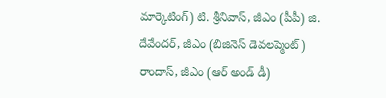మార్కెటింగ్) టి. శ్రీనివాస్, జీఎం (పీపీ) జి. దేవేందర్, జీఎం (బిజినెస్ డెవలప్మెంట్) రాందాస్, జీఎం (ఆర్ అండ్ డీ)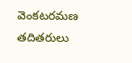వెంకటరమణ తదితరులు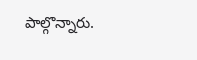పాల్గొన్నారు.